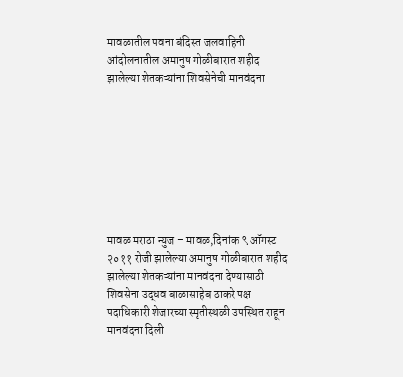मावळातील पवना बंदिस्त जलवाहिनी आंदोलनातील अमानुष गोळीबारात शहीद झालेल्या शेतकऱ्यांना शिवसेनेची मानवंदना








मावळ मराठा न्युज – मावळ,दिनांक ९ ऑगस्ट २०११ रोजी झालेल्या अमानुष गोळीबारात शहीद झालेल्या शेतकऱ्यांना मानवंदना देण्यासाठी शिवसेना उद्धव बाळासाहेब ठाकरे पक्ष पदाधिकारी शेजारच्या स्मृतीस्थळी उपस्थित राहून मानवंदना दिली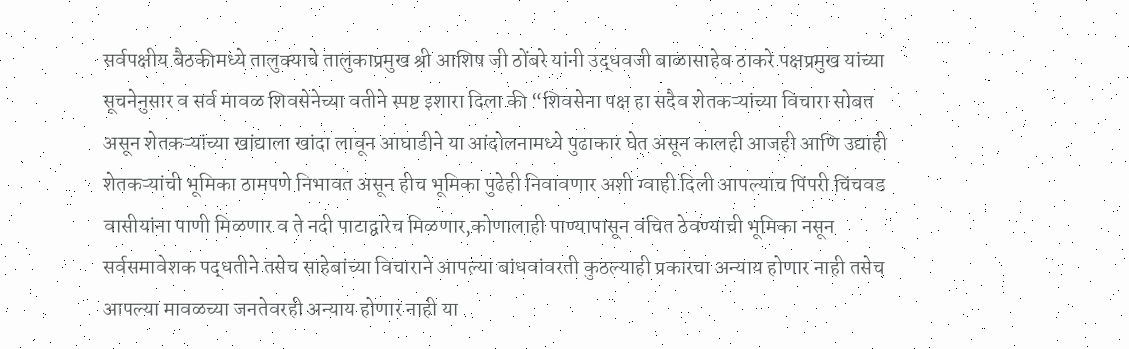सर्वपक्षीय बैठकीमध्ये तालुक्याचे तालुकाप्रमुख श्री आशिष जी ठोंबरे यांनी उद्धवजी बाळासाहेब ठाकरे पक्षप्रमुख यांच्या सूचनेनुसार व सर्व मावळ शिवसेनेच्या वतीने स्पष्ट इशारा दिला की “शिवसेना पक्ष हा सदैव शेतकऱ्यांच्या विचारा सोबत असून शेतकऱ्यांच्या खांद्याला खांदा लावून आघाडीने या आंदोलनामध्ये पुढाकार घेत असून कालही आजही आणि उद्याही शेतकऱ्यांची भूमिका ठामपणे निभावत असून हीच भूमिका पुढेही निवावणार अशी ग्वाही दिली आपल्याच पिंपरी चिंचवड वासीयांना पाणी मिळणार व ते नदी पाटाद्वारेच मिळणार,कोणालाही पाण्यापासून वंचित ठेवण्याची भूमिका नसून सर्वसमावेशक पद्धतीने तसेच साहेबांच्या विचाराने आपल्या बांधवांवरती कुठल्याही प्रकारचा अन्याय होणार नाही तसेच आपल्या मावळच्या जनतेवरही अन्याय होणार नाही या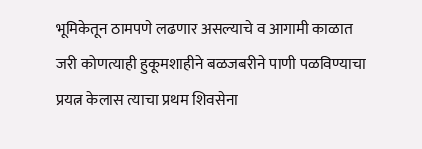भूमिकेतून ठामपणे लढणार असल्याचे व आगामी काळात जरी कोणत्याही हुकूमशाहीने बळजबरीने पाणी पळविण्याचा प्रयत्न केलास त्याचा प्रथम शिवसेना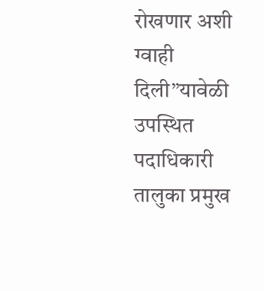रोखणार अशी ग्वाही दिली”यावेळी उपस्थित पदाधिकारी तालुका प्रमुख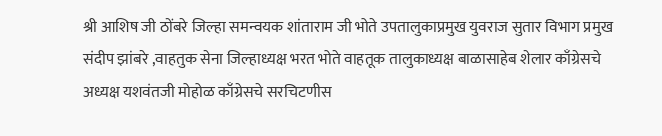श्री आशिष जी ठोंबरे जिल्हा समन्वयक शांताराम जी भोते उपतालुकाप्रमुख युवराज सुतार विभाग प्रमुख संदीप झांबरे ,वाहतुक सेना जिल्हाध्यक्ष भरत भोते वाहतूक तालुकाध्यक्ष बाळासाहेब शेलार काँग्रेसचे अध्यक्ष यशवंतजी मोहोळ काँग्रेसचे सरचिटणीस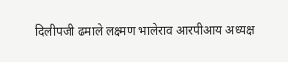दिलीपजी ढमाले लक्ष्मण भालेराव आरपीआय अध्यक्ष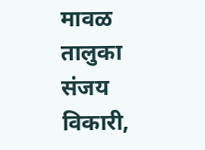मावळ तालुका संजय विकारी,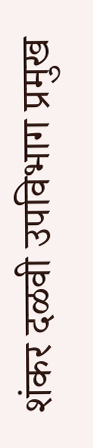शंकर दळवी उपविभाग प्रमुख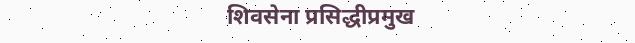शिवसेना प्रसिद्धीप्रमुख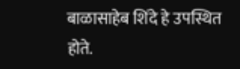बाळासाहेब शिंदे हे उपस्थित होते.